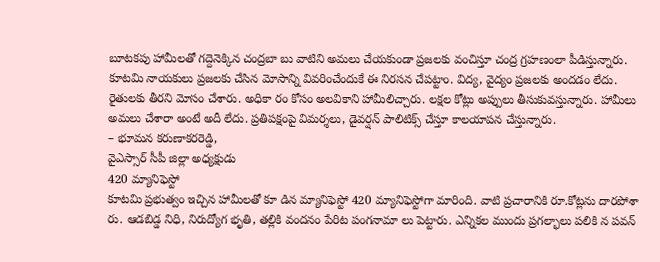బూటకపు హామీలతో గద్దెనెక్కిన చంద్రబా బు వాటిని అమలు చేయకుండా ప్రజలకు వంచిస్తూ చంద్ర గ్రహణంలా పీడిస్తున్నారు. కూటమి నాయకులు ప్రజలకు చేసిన మోసాన్ని వివరించేందుకే ఈ నిరసన చేపట్టాం. విద్య, వైద్యం ప్రజలకు అందడం లేదు. రైతులకు తీరని మోసం చేశారు. అధికా రం కోసం అలవికాని హామీలిచ్చారు. లక్షల కోట్లు అప్పులు తీసుకువస్తున్నారు. హామీలు అమలు చేశారా అంటే అదీ లేదు. ప్రతిపక్షంపై విమర్శలు, డైవర్షన్ పాలిటిక్స్ చేస్తూ కాలయాపన చేస్తున్నారు.
– భూమన కరుణాకరరెడ్డి,
వైఎస్సార్ సీపీ జిల్లా అధ్యక్షుడు
420 మ్యానిఫెస్టో
కూటమి ప్రభుత్వం ఇచ్చిన హామీలతో కూ డిన మ్యానిఫెస్టో 420 మ్యానిఫెస్టోగా మారింది. వాటి ప్రచారానికి రూ.కోట్లను దారపోశా రు. ఆడబిడ్డ నిధి, నిరుద్యోగ భృతి, తల్లికి వందనం పేరిట పంగనామా లు పెట్టారు. ఎన్నికల ముందు ప్రగల్భాలు పలికి న పవన్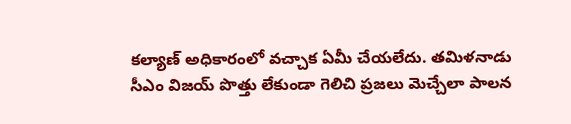కల్యాణ్ అధికారంలో వచ్చాక ఏమీ చేయలేదు. తమిళనాడు సీఎం విజయ్ పొత్తు లేకుండా గెలిచి ప్రజలు మెచ్చేలా పాలన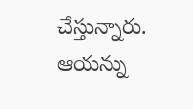చేస్తున్నారు. ఆయన్ను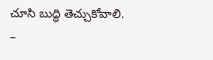చూసి బుద్ధి తెచ్చుకోవాలి.
–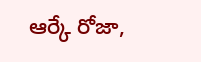ఆర్కే రోజా,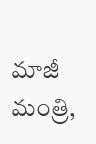మాజీ మంత్రి,